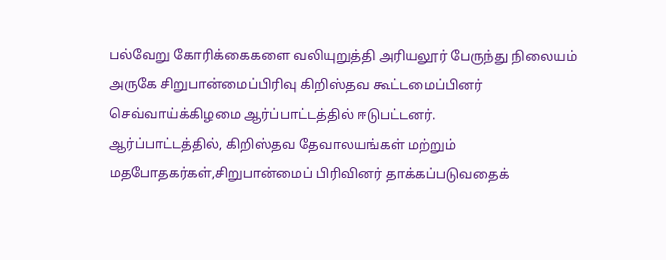பல்வேறு கோரிக்கைகளை வலியுறுத்தி அரியலூர் பேருந்து நிலையம் அருகே சிறுபான்மைப்பிரிவு கிறிஸ்தவ கூட்டமைப்பினர் செவ்வாய்க்கிழமை ஆர்ப்பாட்டத்தில் ஈடுபட்டனர்.
ஆர்ப்பாட்டத்தில், கிறிஸ்தவ தேவாலயங்கள் மற்றும் மதபோதகர்கள்,சிறுபான்மைப் பிரிவினர் தாக்கப்படுவதைக்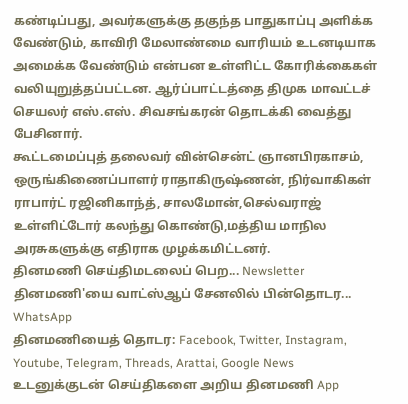கண்டிப்பது, அவர்களுக்கு தகுந்த பாதுகாப்பு அளிக்க வேண்டும், காவிரி மேலாண்மை வாரியம் உடனடியாக அமைக்க வேண்டும் என்பன உள்ளிட்ட கோரிக்கைகள் வலியுறுத்தப்பட்டன. ஆர்ப்பாட்டத்தை திமுக மாவட்டச் செயலர் எஸ்.எஸ். சிவசங்கரன் தொடக்கி வைத்து பேசினார்.
கூட்டமைப்புத் தலைவர் வின்சென்ட் ஞானபிரகாசம், ஒருங்கிணைப்பாளர் ராதாகிருஷ்ணன், நிர்வாகிகள் ராபார்ட் ரஜினிகாந்த், சாலமோன்,செல்வராஜ் உள்ளிட்டோர் கலந்து கொண்டு,மத்திய மாநில அரசுகளுக்கு எதிராக முழக்கமிட்டனர்.
தினமணி செய்திமடலைப் பெற... Newsletter
தினமணி'யை வாட்ஸ்ஆப் சேனலில் பின்தொடர... WhatsApp
தினமணியைத் தொடர: Facebook, Twitter, Instagram, Youtube, Telegram, Threads, Arattai, Google News
உடனுக்குடன் செய்திகளை அறிய தினமணி App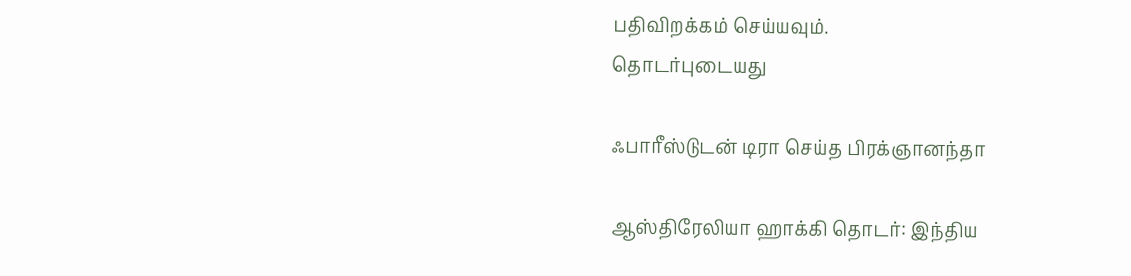பதிவிறக்கம் செய்யவும்.
தொடர்புடையது

ஃபாரீஸ்டுடன் டிரா செய்த பிரக்ஞானந்தா

ஆஸ்திரேலியா ஹாக்கி தொடர்: இந்திய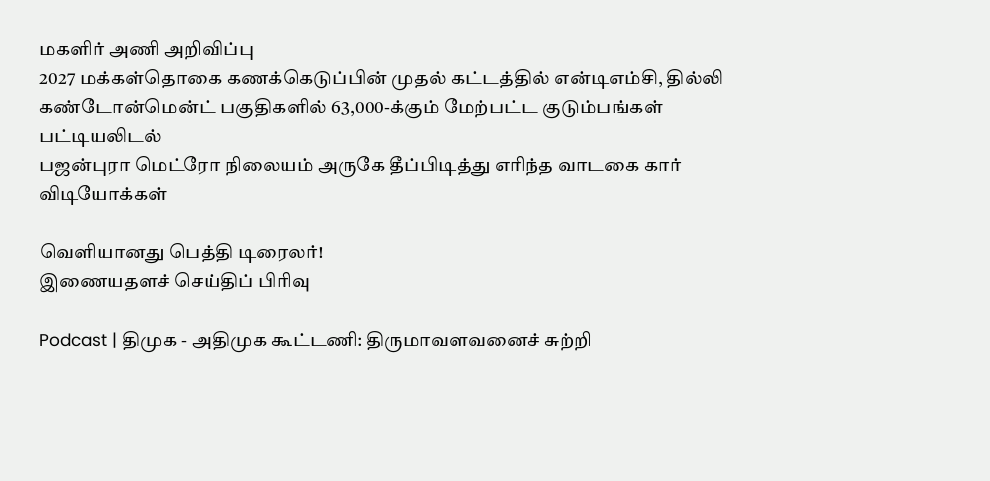மகளிர் அணி அறிவிப்பு
2027 மக்கள்தொகை கணக்கெடுப்பின் முதல் கட்டத்தில் என்டிஎம்சி, தில்லி கண்டோன்மென்ட் பகுதிகளில் 63,000-க்கும் மேற்பட்ட குடும்பங்கள் பட்டியலிடல்
பஜன்புரா மெட்ரோ நிலையம் அருகே தீப்பிடித்து எரிந்த வாடகை கார்
விடியோக்கள்

வெளியானது பெத்தி டிரைலர்!
இணையதளச் செய்திப் பிரிவு

Podcast | திமுக - அதிமுக கூட்டணி: திருமாவளவனைச் சுற்றி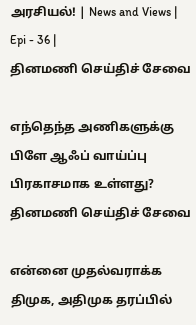அரசியல்! | News and Views | Epi - 36 |
தினமணி செய்திச் சேவை

எந்தெந்த அணிகளுக்கு பிளே ஆஃப் வாய்ப்பு பிரகாசமாக உள்ளது?
தினமணி செய்திச் சேவை

என்னை முதல்வராக்க திமுக, அதிமுக தரப்பில்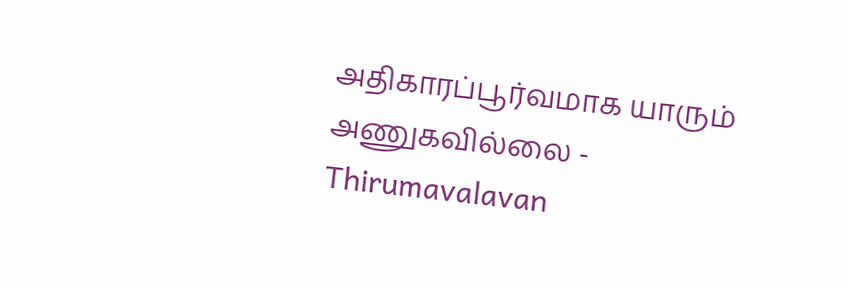அதிகாரப்பூர்வமாக யாரும் அணுகவில்லை - Thirumavalavan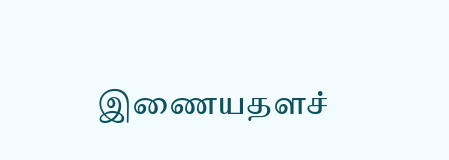இணையதளச்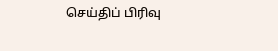செய்திப் பிரிவு